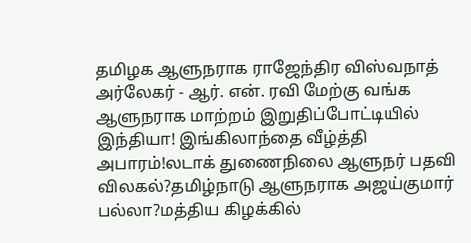தமிழக ஆளுநராக ராஜேந்திர விஸ்வநாத் அர்லேகர் - ஆர். என். ரவி மேற்கு வங்க ஆளுநராக மாற்றம் இறுதிப்போட்டியில் இந்தியா! இங்கிலாந்தை வீழ்த்தி அபாரம்!லடாக் துணைநிலை ஆளுநர் பதவி விலகல்?தமிழ்நாடு ஆளுநராக அஜய்குமார் பல்லா?மத்திய கிழக்கில்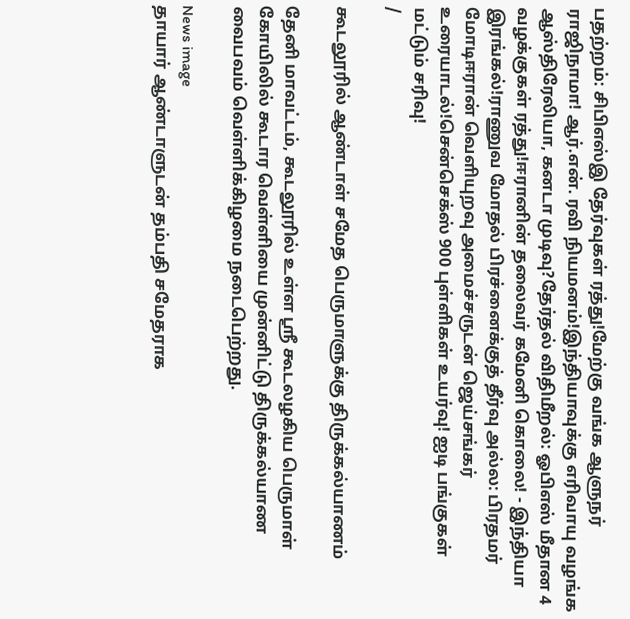பதற்றம்: சிபிஎஸ்இ தேர்வுகள் ரத்து!மேற்கு வங்க ஆளுநர் ராஜிநாமா! ஆர்.என். ரவி நியமனம்!இந்தியாவுக்கு எரிவாயு வழங்க ஆஸ்திரேலியா, கனடா முடிவு?தேர்தல் விதிமீறல்: ஓபிஎஸ் மீதான 4 வழக்குகள் ரத்து!ஈரானின் தலைவர் கமேனி கொலை! - இந்தியா இரங்கல்!ராணுவ மோதல் பிரச்னைக்குத் தீர்வு அல்ல: பிரதமர் மோடிஈரான் வெளியுறவு அமைச்சருடன் ஜெய்சங்கர் உரையாடல்!சென்செக்ஸ் 900 புள்ளிகள் உயர்வு! ஐடி பங்குகள் மட்டும் சரிவு!
/

கூடலூரில் ஆண்டாள் சமேத பெருமாளுக்கு திருக்கல்யாணம்

தேனி மாவட்டம், கூடலூரில் உள்ள ஸ்ரீ கூடலழகிய பெருமாள் கோயிலில் கூடார வெள்ளியை முன்னிட்டு திருக்கல்யாண வைபவம் வெள்ளிக்கிழமை நடைபெற்றது.

News image
தாயார் ஆண்டாளுடன் தம்பதி சமேதராக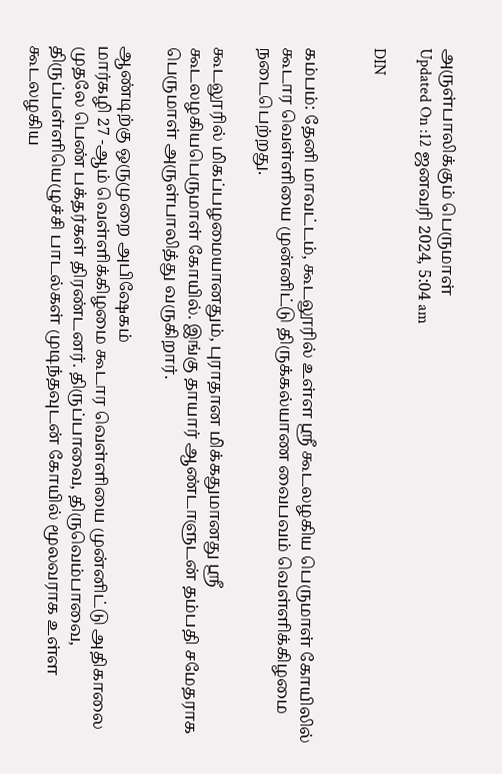அருள்பாலிக்கும் பெருமாள்
Updated On :12 ஜனவரி 2024, 5:04 am

DIN


கம்பம்: தேனி மாவட்டம், கூடலூரில் உள்ள ஸ்ரீ கூடலழகிய பெருமாள் கோயிலில் கூடார வெள்ளியை முன்னிட்டு திருக்கல்யாண வைபவம் வெள்ளிக்கிழமை நடைபெற்றது.

கூடலூரில் மிகப்பழமையானதும், புராதான மிக்கதுமானது ஸ்ரீ கூடலழகியபெருமாள் கோயில். இங்கு தாயார் ஆண்டாளுடன் தம்பதி சமேதராக பெருமாள் அருள்பாலித்து வருகிறார்.

ஆண்டிற்கு ஒருமுறை அபிஷேகம்
மார்கழி 27 -ஆம் வெள்ளிக்கிழமை கூடார வெள்ளியை முன்னிட்டு அதிகாலை முதலே பெண் பக்தர்கள் திரண்டனர். திருப்பாவை, திருவெம்பாவை, திருப்பள்ளியெழுச்சி பாடல்கள் முடிந்தவுடன் கோயில் மூலவராக உள்ள கூடலழகிய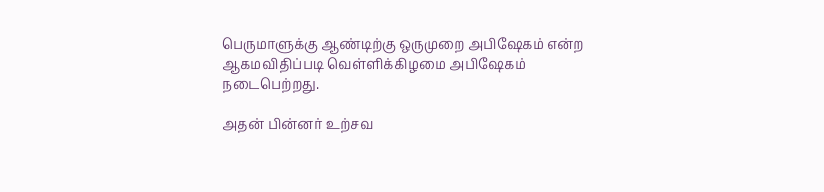பெருமாளுக்கு ஆண்டிற்கு ஒருமுறை அபிஷேகம் என்ற ஆகமவிதிப்படி வெள்ளிக்கிழமை அபிஷேகம் நடைபெற்றது.

அதன் பின்னர் உற்சவ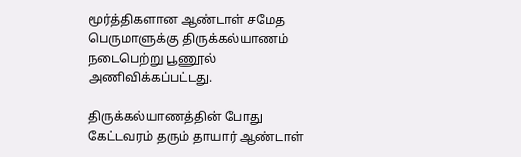மூர்த்திகளான ஆண்டாள் சமேத பெருமாளுக்கு திருக்கல்யாணம் நடைபெற்று பூணூல் அணிவிக்கப்பட்டது.

திருக்கல்யாணத்தின் போது கேட்டவரம் தரும் தாயார் ஆண்டாள்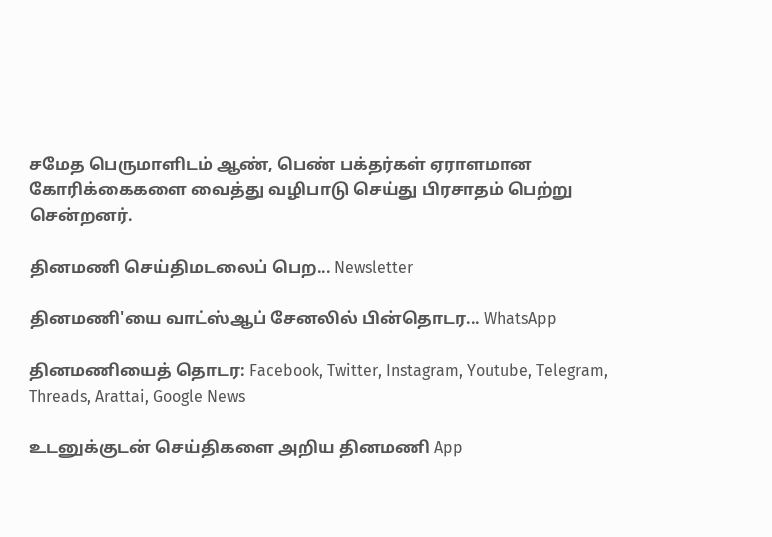சமேத பெருமாளிடம் ஆண், பெண் பக்தர்கள் ஏராளமான கோரிக்கைகளை வைத்து வழிபாடு செய்து பிரசாதம் பெற்று சென்றனர்.

தினமணி செய்திமடலைப் பெற... Newsletter

தினமணி'யை வாட்ஸ்ஆப் சேனலில் பின்தொடர... WhatsApp

தினமணியைத் தொடர: Facebook, Twitter, Instagram, Youtube, Telegram, Threads, Arattai, Google News

உடனுக்குடன் செய்திகளை அறிய தினமணி App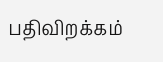பதிவிறக்கம்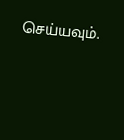செய்யவும்.